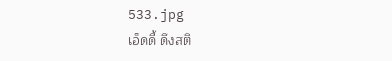533.jpg
เอ็ดดี้ ดึงสติ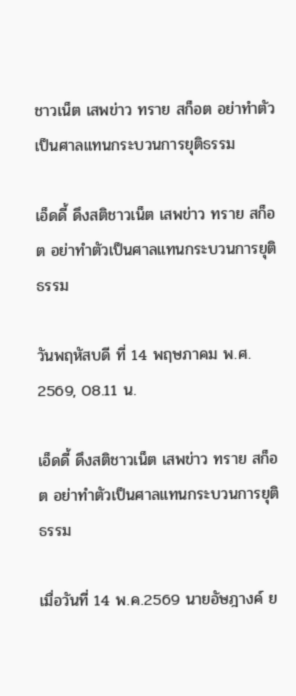ชาวเน็ต เสพข่าว ทราย สก็อต อย่าทำตัวเป็นศาลแทนกระบวนการยุติธรรม

เอ็ดดี้ ดึงสติชาวเน็ต เสพข่าว ทราย สก็อต อย่าทำตัวเป็นศาลแทนกระบวนการยุติธรรม

วันพฤหัสบดี ที่ 14 พฤษภาคม พ.ศ. 2569, 08.11 น.

เอ็ดดี้ ดึงสติชาวเน็ต เสพข่าว ทราย สก็อต อย่าทำตัวเป็นศาลแทนกระบวนการยุติธรรม

เมื่อวันที่ 14 พ.ค.2569 นายอัษฎางค์ ย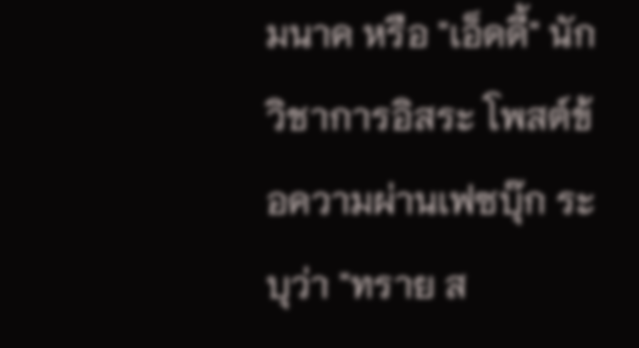มนาค หรือ "เอ็ดดี้" นักวิชาการอิสระ โพสต์ข้อความผ่านเฟซบุ๊ก ระบุว่า "ทราย ส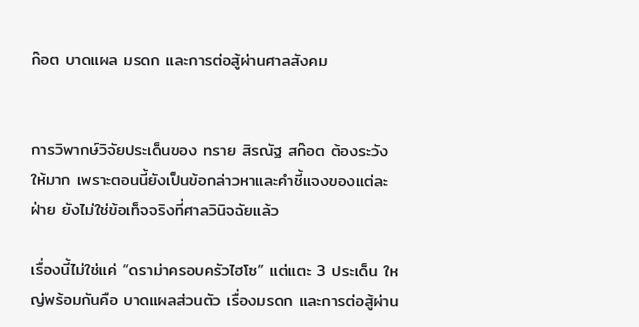ก๊อต บาดแผล มรดก และการต่อสู้ผ่านศาลสังคม


การวิพากษ์วิจัยประเด็นของ ทราย สิรณัฐ สก๊อต ต้องระวังให้มาก เพราะตอนนี้ยังเป็นข้อกล่าวหาและคำชี้แจงของแต่ละฝ่าย ยังไม่ใช่ข้อเท็จจริงที่ศาลวินิจฉัยแล้ว

เรื่องนี้ไม่ใช่แค่ “ดราม่าครอบครัวไฮโซ” แต่แตะ 3 ประเด็น ใหญ่พร้อมกันคือ บาดแผลส่วนตัว เรื่องมรดก และการต่อสู้ผ่าน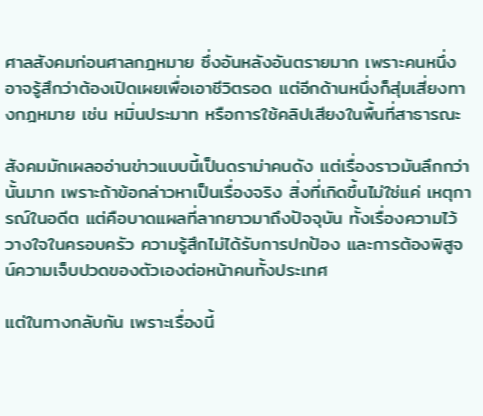ศาลสังคมก่อนศาลกฎหมาย ซึ่งอันหลังอันตรายมาก เพราะคนหนึ่งอาจรู้สึกว่าต้องเปิดเผยเพื่อเอาชีวิตรอด แต่อีกด้านหนึ่งก็สุ่มเสี่ยงทางกฎหมาย เช่น หมิ่นประมาท หรือการใช้คลิปเสียงในพื้นที่สาธารณะ

สังคมมักเผลออ่านข่าวแบบนี้เป็นดราม่าคนดัง แต่เรื่องราวมันลึกกว่านั้นมาก เพราะถ้าข้อกล่าวหาเป็นเรื่องจริง สิ่งที่เกิดขึ้นไม่ใช่แค่ เหตุการณ์ในอดีต แต่คือบาดแผลที่ลากยาวมาถึงปัจจุบัน ทั้งเรื่องความไว้วางใจในครอบครัว ความรู้สึกไม่ได้รับการปกป้อง และการต้องพิสูจน์ความเจ็บปวดของตัวเองต่อหน้าคนทั้งประเทศ

แต่ในทางกลับกัน เพราะเรื่องนี้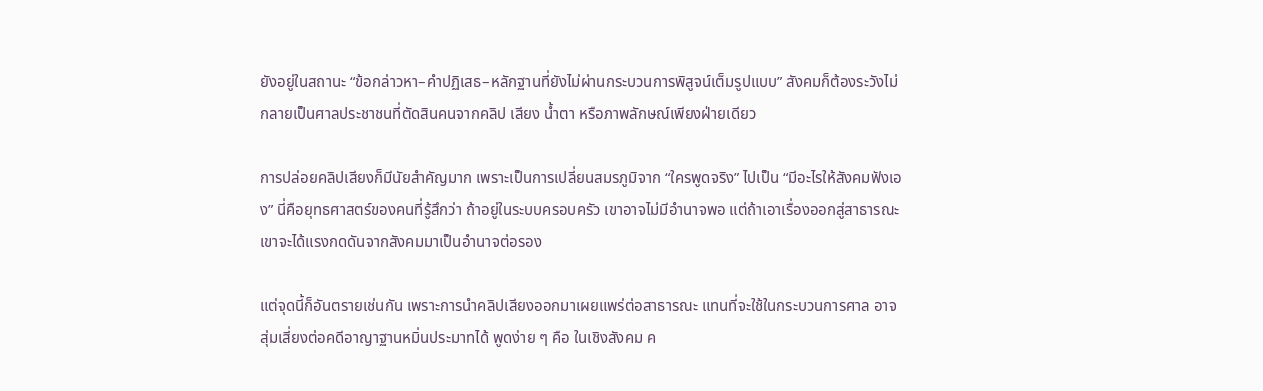ยังอยู่ในสถานะ “ข้อกล่าวหา–คำปฏิเสธ–หลักฐานที่ยังไม่ผ่านกระบวนการพิสูจน์เต็มรูปแบบ” สังคมก็ต้องระวังไม่กลายเป็นศาลประชาชนที่ตัดสินคนจากคลิป เสียง น้ำตา หรือภาพลักษณ์เพียงฝ่ายเดียว

การปล่อยคลิปเสียงก็มีนัยสำคัญมาก เพราะเป็นการเปลี่ยนสมรภูมิจาก “ใครพูดจริง” ไปเป็น “มีอะไรให้สังคมฟังเอง” นี่คือยุทธศาสตร์ของคนที่รู้สึกว่า ถ้าอยู่ในระบบครอบครัว เขาอาจไม่มีอำนาจพอ แต่ถ้าเอาเรื่องออกสู่สาธารณะ เขาจะได้แรงกดดันจากสังคมมาเป็นอำนาจต่อรอง

แต่จุดนี้ก็อันตรายเช่นกัน เพราะการนำคลิปเสียงออกมาเผยแพร่ต่อสาธารณะ แทนที่จะใช้ในกระบวนการศาล อาจสุ่มเสี่ยงต่อคดีอาญาฐานหมิ่นประมาทได้ พูดง่าย ๆ คือ ในเชิงสังคม ค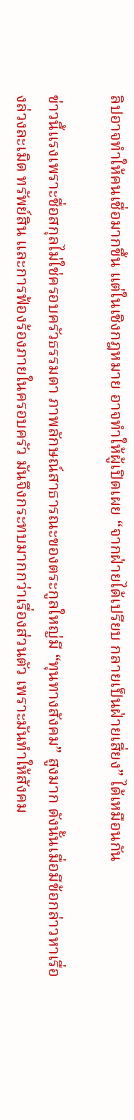ลิปอาจทำให้คนเชื่อมากขึ้น แต่ในเชิงกฎหมาย อาจทำให้ผู้เปิดเผย “จากฝ่ายได้เปรียบ กลายเป็นฝ่ายเสี่ยง” ได้เหมือนกัน

ข่าวนี้แรงเพราะชื่อสกุลไม่ใช่ครอบครัวธรรมดา ภาพลักษณ์สาธารณะของตระกูลใหญ่มี “ทุนทางสังคม” สูงมาก ดังนั้นเมื่อมีข้อกล่าวหาเรื่องล่วงละเมิด ทรัพย์สิน และการฟ้องร้องภายในครอบครัว มันจึงกระทบมากกว่าเรื่องส่วนตัว เพราะมันทำให้สังคม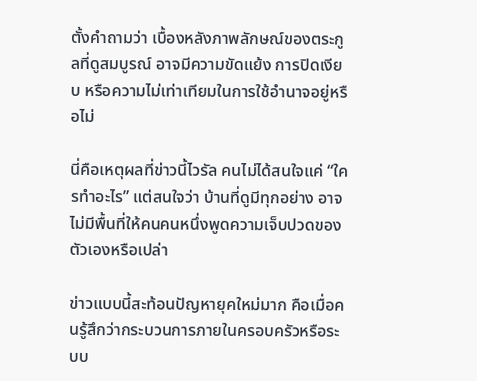ตั้งคำถามว่า เบื้องหลังภาพลักษณ์ของตระกูลที่ดูสมบูรณ์ อาจมีความขัดแย้ง การปิดเงียบ หรือความไม่เท่าเทียมในการใช้อำนาจอยู่หรือไม่

นี่คือเหตุผลที่ข่าวนี้ไวรัล คนไม่ได้สนใจแค่ “ใครทำอะไร” แต่สนใจว่า บ้านที่ดูมีทุกอย่าง อาจไม่มีพื้นที่ให้คนคนหนึ่งพูดความเจ็บปวดของตัวเองหรือเปล่า

ข่าวแบบนี้สะท้อนปัญหายุคใหม่มาก คือเมื่อคนรู้สึกว่ากระบวนการภายในครอบครัวหรือระบบ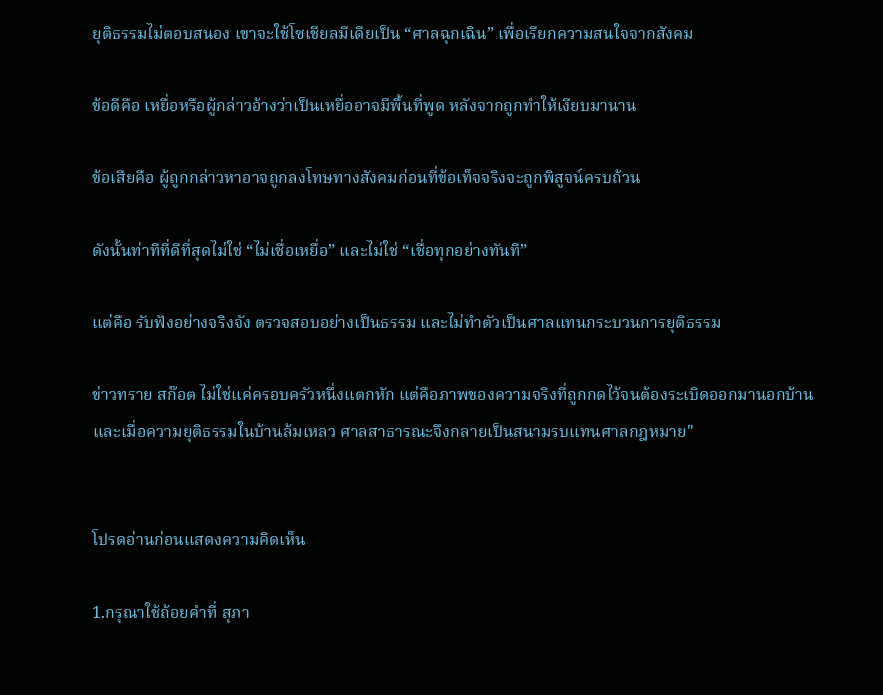ยุติธรรมไม่ตอบสนอง เขาจะใช้โซเชียลมีเดียเป็น “ศาลฉุกเฉิน” เพื่อเรียกความสนใจจากสังคม

ข้อดีคือ เหยื่อหรือผู้กล่าวอ้างว่าเป็นเหยื่ออาจมีพื้นที่พูด หลังจากถูกทำให้เงียบมานาน

ข้อเสียคือ ผู้ถูกกล่าวหาอาจถูกลงโทษทางสังคมก่อนที่ข้อเท็จจริงจะถูกพิสูจน์ครบถ้วน

ดังนั้นท่าทีที่ดีที่สุดไม่ใช่ “ไม่เชื่อเหยื่อ” และไม่ใช่ “เชื่อทุกอย่างทันที”

แต่คือ รับฟังอย่างจริงจัง ตรวจสอบอย่างเป็นธรรม และไม่ทำตัวเป็นศาลแทนกระบวนการยุติธรรม

ข่าวทราย สก๊อต ไม่ใช่แค่ครอบครัวหนึ่งแตกหัก แต่คือภาพของความจริงที่ถูกกดไว้จนต้องระเบิดออกมานอกบ้าน และเมื่อความยุติธรรมในบ้านล้มเหลว ศาลสาธารณะจึงกลายเป็นสนามรบแทนศาลกฎหมาย"


โปรดอ่านก่อนแสดงความคิดเห็น

1.กรุณาใช้ถ้อยคำที่ สุภา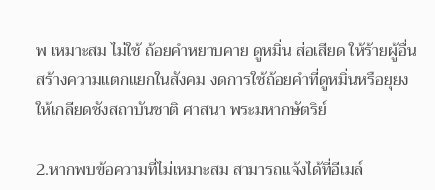พ เหมาะสม ไม่ใช้ ถ้อยคำหยาบคาย ดูหมิ่น ส่อเสียด ให้ร้ายผู้อื่น สร้างความแตกแยกในสังคม งดการใช้ถ้อยคำที่ดูหมิ่นหรือยุยงให้เกลียดชังสถาบันชาติ ศาสนา พระมหากษัตริย์

2.หากพบข้อความที่ไม่เหมาะสม สามารถแจ้งได้ที่อีเมล์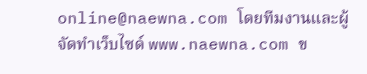online@naewna.com โดยทีมงานและผู้จัดทำเว็บไซด์ www.naewna.com ข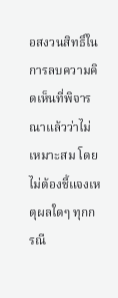อสงวนสิทธิ์ในการลบความคิดเห็นที่พิจารณาแล้วว่าไม่เหมาะสม โดยไม่ต้องชี้แจงเหตุผลใดๆ ทุกกรณี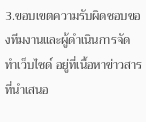3.ขอบเขตความรับผิดชอบของทีมงานและผู้ดำเนินการจัดทำเว็บไซด์ อยู่ที่เนื้อหาข่าวสารที่นำเสนอ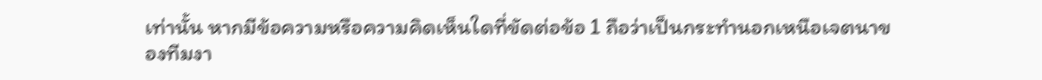เท่านั้น หากมีข้อความหรือความคิดเห็นใดที่ขัดต่อข้อ 1 ถือว่าเป็นกระทำนอกเหนือเจตนาของทีมงา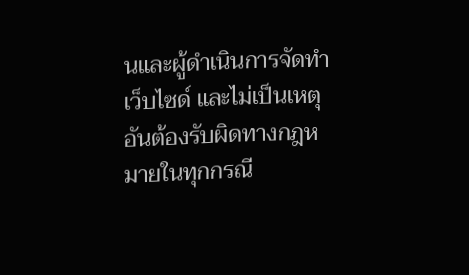นและผู้ดำเนินการจัดทำเว็บไซด์ และไม่เป็นเหตุอันต้องรับผิดทางกฎหมายในทุกกรณี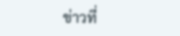ข่าวที่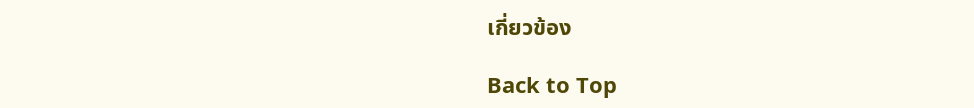เกี่ยวข้อง

Back to Top